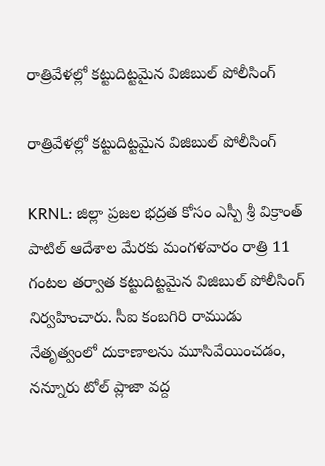రాత్రివేళల్లో కట్టుదిట్టమైన విజిబుల్ పోలీసింగ్

రాత్రివేళల్లో కట్టుదిట్టమైన విజిబుల్ పోలీసింగ్

KRNL: జిల్లా ప్రజల భద్రత కోసం ఎస్పీ శ్రీ విక్రాంత్ పాటిల్ ఆదేశాల మేరకు మంగళవారం రాత్రి 11 గంటల తర్వాత కట్టుదిట్టమైన విజిబుల్ పోలీసింగ్ నిర్వహించారు. సీఐ కంబగిరి రాముడు నేతృత్వంలో దుకాణాలను మూసివేయించడం, నన్నూరు టోల్ ప్లాజా వద్ద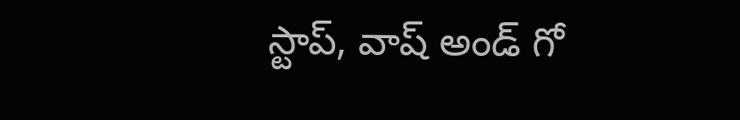స్టాప్, వాష్ అండ్ గో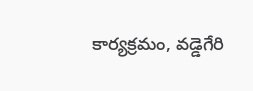కార్యక్రమం, వడ్డెగేరి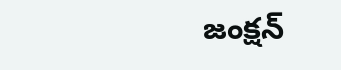జంక్షన్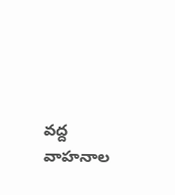వద్ద వాహనాల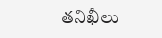తనిఖీలు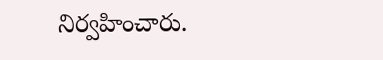నిర్వహించారు.